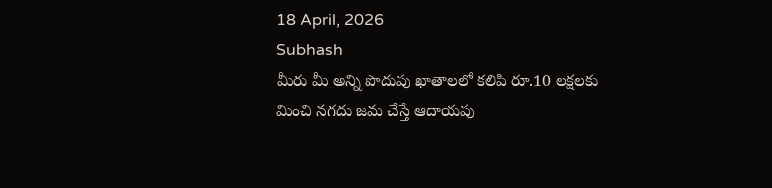18 April, 2026
Subhash
మీరు మీ అన్ని పొదుపు ఖాతాలలో కలిపి రూ.10 లక్షలకు మించి నగదు జమ చేస్తే ఆదాయపు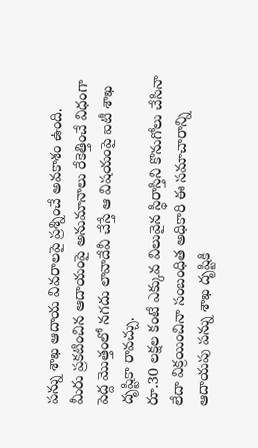పన్ను శాఖ ఆదాయ వివరాలపై ప్రశ్నించే అవకాశం ఉంది.
మీరు ప్రకటించిన ఆదాయంపై అనుమానాలు రేకెత్తించే విధంగా పెద్ద మొత్తంలో నగదు లావాదేవీ చేస్తే ఆ విషయంపై ఐటీ శాఖ దృష్టికా రావచ్చు.
రూ.30 లక్షల కంటే ఎక్కువ విలువైన స్థిరాస్తిని కొనుగోలు చేసినా లేదా విక్రయించినా సంబంధిత అధికారి ఈ సమాచారాన్ని ఆదాయపు పన్ను శాఖ దృష్టికి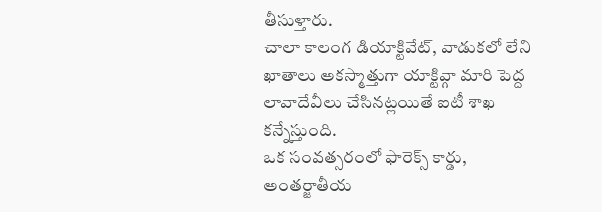తీసుళ్తారు.
చాలా కాలంగ డియాక్టివేట్, వాడుకలో లేని ఖాతాలు అకస్మాత్తుగా యాక్టివ్గా మారి పెద్ద లావాదేవీలు చేసినట్లయితే ఐటీ శాఖ కన్నేస్తుంది.
ఒక సంవత్సరంలో ఫారెక్స్ కార్డు, అంతర్జాతీయ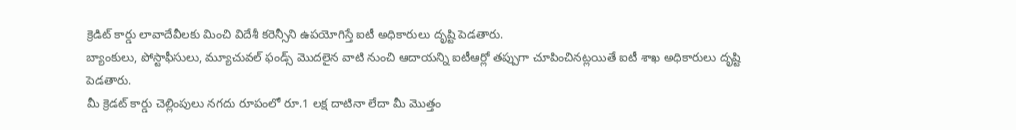క్రెడిట్ కార్డు లావాదేవీలకు మించి విదేశీ కరెన్సీని ఉపయోగిస్తే ఐటీ అధికారులు దృష్టి పెడతారు.
బ్యాంకులు, పోస్టాఫీసులు, మ్యూచువల్ ఫండ్స్ మొదలైన వాటి నుంచి ఆదాయన్ని ఐటీఆర్లో తప్పుగా చూపించినట్లయితే ఐటీ శాఖ అధికారులు దృష్టి పెడతారు.
మీ క్రెడట్ కార్డు చెల్లింపులు నగదు రూపంలో రూ.1 లక్ష దాటినా లేదా మీ మొత్తం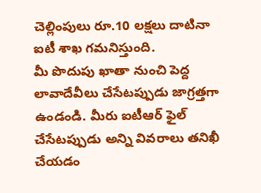చెల్లింపులు రూ.10 లక్షలు దాటినా ఐటీ శాఖ గమనిస్తుంది.
మీ పొదుపు ఖాతా నుంచి పెద్ద లావాదేవీలు చేసేటప్పుడు జాగ్రత్తగా ఉండండి. మీరు ఐటీఆర్ ఫైల్ చేసేటప్పుడు అన్ని వివరాలు తనిఖీ చేయడం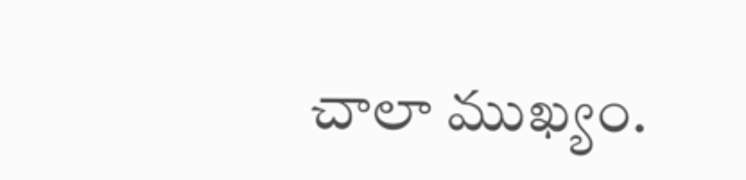చాలా ముఖ్యం.